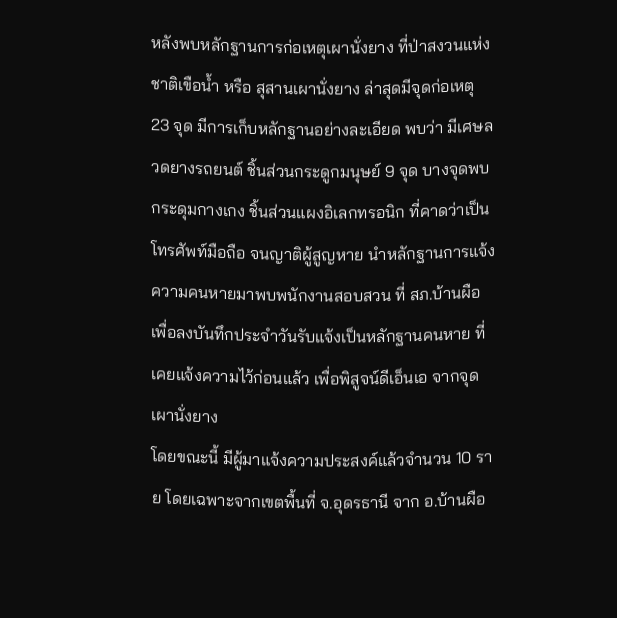หลังพบหลักฐานการก่อเหตุเผานั่งยาง ที่ป่าสงวนแห่งชาติเขือน้ำ หรือ สุสานเผานั่งยาง ล่าสุดมีจุดก่อเหตุ 23 จุด มีการเก็บหลักฐานอย่างละเอียด พบว่า มีเศษลวดยางรถยนต์ ชิ้นส่วนกระดูกมนุษย์ 9 จุด บางจุดพบกระดุมกางเกง ชิ้นส่วนแผงอิเลกทรอนิก ที่คาดว่าเป็นโทรศัพท์มือถือ จนญาติผู้สูญหาย นำหลักฐานการแจ้งความคนหายมาพบพนักงานสอบสวน ที่ สภ.บ้านผือ เพื่อลงบันทึกประจำวันรับแจ้งเป็นหลักฐานคนหาย ที่เคยแจ้งความไว้ก่อนแล้ว เพื่อพิสูจน์ดีเอ็นเอ จากจุดเผานั่งยาง
โดยขณะนี้ มีผู้มาแจ้งความประสงค์แล้วจำนวน 10 ราย โดยเฉพาะจากเขตพื้นที่ จ.อุดรธานี จาก อ.บ้านผือ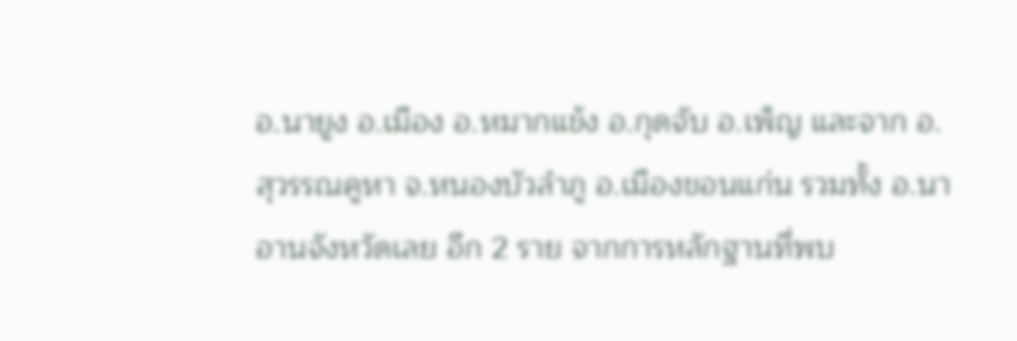อ.นายูง อ.เมือง อ.หมากแข้ง อ.กุดจับ อ.เพ็ญ และจาก อ.สุวรรณคูหา จ.หนองบัวลำภู อ.เมืองขอนแก่น รวมทั้ง อ.นาอานจังหวัดเลย อีก 2 ราย จากการหลักฐานที่พบ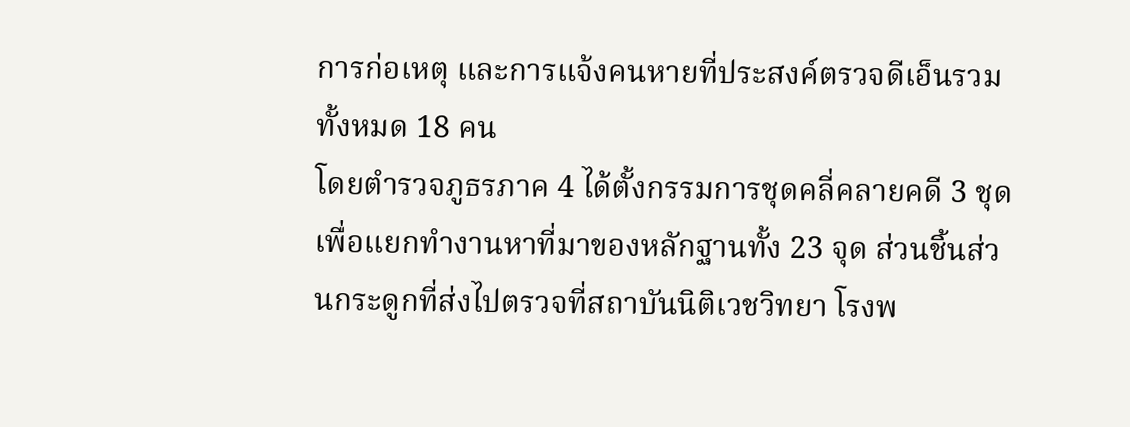การก่อเหตุ และการแจ้งคนหายที่ประสงค์ตรวจดีเอ็นรวมทั้งหมด 18 คน
โดยตำรวจภูธรภาค 4 ได้ตั้งกรรมการชุดคลี่คลายคดี 3 ชุดเพื่อแยกทำงานหาที่มาของหลักฐานทั้ง 23 จุด ส่วนชิ้นส่วนกระดูกที่ส่งไปตรวจที่สถาบันนิติเวชวิทยา โรงพ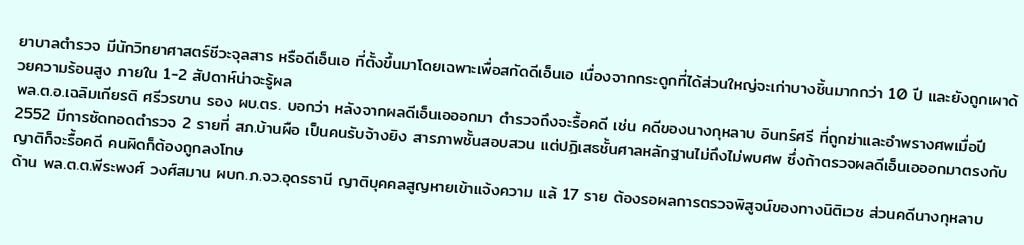ยาบาลตำรวจ มีนักวิทยาศาสตร์ชีวะจุลสาร หรือดีเอ็นเอ ที่ตั้งขึ้นมาโดยเฉพาะเพื่อสกัดดีเอ็นเอ เนื่องจากกระดูกที่ได้ส่วนใหญ่จะเก่าบางชิ้นมากกว่า 10 ปี และยังถูกเผาด้วยความร้อนสูง ภายใน 1-2 สัปดาห์น่าจะรู้ผล
พล.ต.อ.เฉลิมเกียรติ ศรีวรขาน รอง ผบ.ตร. บอกว่า หลังจากผลดีเอ็นเอออกมา ตำรวจถึงจะรื้อคดี เช่น คดีของนางกุหลาบ อินทร์ศรี ที่ถูกฆ่าและอำพรางศพเมื่อปี 2552 มีการซัดทอดตำรวจ 2 รายที่ สภ.บ้านผือ เป็นคนรับจ้างยิง สารภาพชั้นสอบสวน แต่ปฏิเสธชั้นศาลหลักฐานไม่ถึงไม่พบศพ ซึ่งถ้าตรวจผลดีเอ็นเอออกมาตรงกับญาติก็จะรื้อคดี คนผิดก็ต้องถูกลงโทษ
ด้าน พล.ต.ต.พีระพงศ์ วงศ์สมาน ผบก.ภ.จว.อุดรธานี ญาติบุคคลสูญหายเข้าแจ้งความ แล้ 17 ราย ต้องรอผลการตรวจพิสูจน์ของทางนิติเวช ส่วนคดีนางกุหลาบ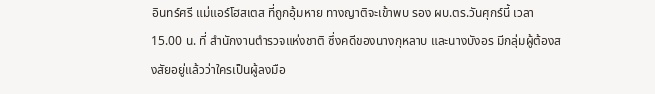อินทร์ศรี แม่แอร์โฮสเตส ที่ถูกอุ้มหาย ทางญาติจะเข้าพบ รอง ผบ.ตร.วันศุกร์นี้ เวลา 15.00 น. ที่ สำนักงานตำรวจแห่งชาติ ซึ่งคดีของนางกุหลาบ และนางบังอร มีกลุ่มผู้ต้องสงสัยอยู่แล้วว่าใครเป็นผู้ลงมือ